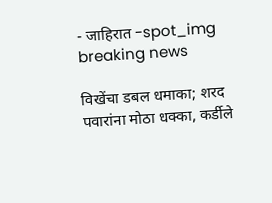- जाहिरात -spot_img
breaking news

विखेंचा डबल धमाका; शरद पवारांना मोठा धक्का, कर्डीले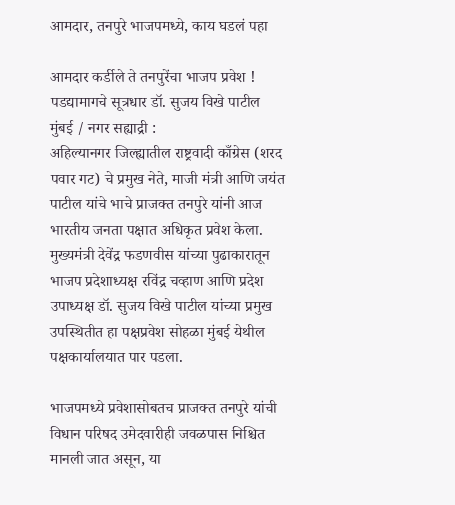आमदार, तनपुरे भाजपमध्ये, काय घडलं पहा

आमदार कर्डीले ते तनपुरेंचा भाजप प्रवेश ! पडद्यामागचे सूत्रधार डॉ. सुजय विखे पाटील
मुंबई / नगर सह्याद्री :
अहिल्यानगर जिल्ह्यातील राष्ट्रवादी काँग्रेस (शरद पवार गट) चे प्रमुख नेते, माजी मंत्री आणि जयंत पाटील यांचे भाचे प्राजक्त तनपुरे यांनी आज भारतीय जनता पक्षात अधिकृत प्रवेश केला. मुख्यमंत्री देवेंद्र फडणवीस यांच्या पुढाकारातून भाजप प्रदेशाध्यक्ष रविंद्र चव्हाण आणि प्रदेश उपाध्यक्ष डॉ. सुजय विखे पाटील यांच्या प्रमुख उपस्थितीत हा पक्षप्रवेश सोहळा मुंबई येथील पक्षकार्यालयात पार पडला.

भाजपमध्ये प्रवेशासोबतच प्राजक्त तनपुरे यांची विधान परिषद उमेदवारीही जवळपास निश्चित मानली जात असून, या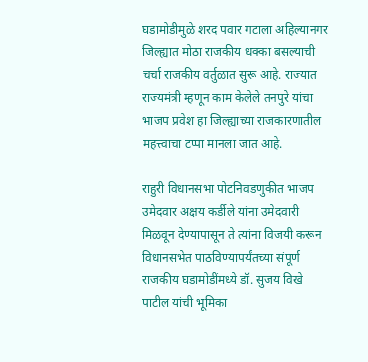घडामोडीमुळे शरद पवार गटाला अहिल्यानगर जिल्ह्यात मोठा राजकीय धक्का बसल्याची चर्चा राजकीय वर्तुळात सुरू आहे. राज्यात राज्यमंत्री म्हणून काम केलेले तनपुरे यांचा भाजप प्रवेश हा जिल्ह्याच्या राजकारणातील महत्त्वाचा टप्पा मानला जात आहे.

राहुरी विधानसभा पोटनिवडणुकीत भाजप उमेदवार अक्षय कर्डीले यांना उमेदवारी मिळवून देण्यापासून ते त्यांना विजयी करून विधानसभेत पाठविण्यापर्यंतच्या संपूर्ण राजकीय घडामोडींमध्ये डॉ. सुजय विखे पाटील यांची भूमिका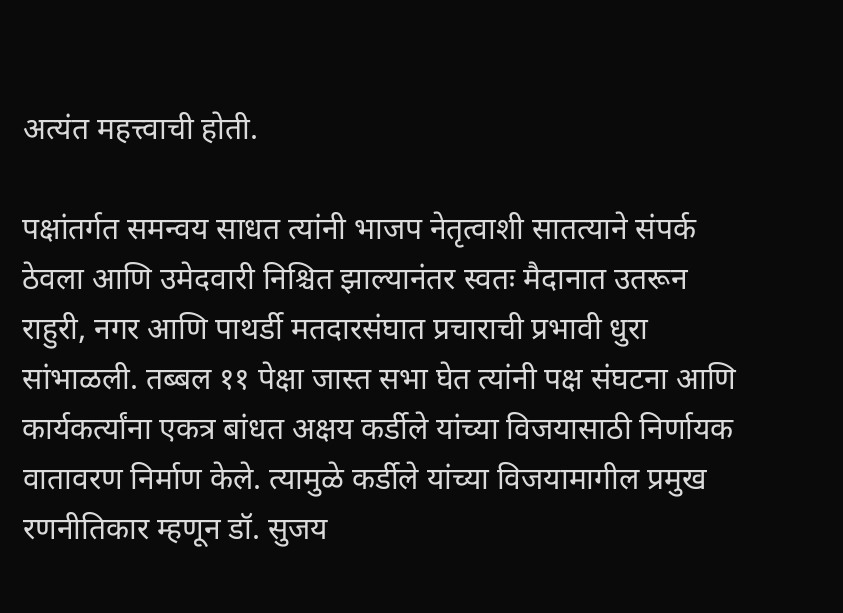अत्यंत महत्त्वाची होती.

पक्षांतर्गत समन्वय साधत त्यांनी भाजप नेतृत्वाशी सातत्याने संपर्क ठेवला आणि उमेदवारी निश्चित झाल्यानंतर स्वतः मैदानात उतरून राहुरी, नगर आणि पाथर्डी मतदारसंघात प्रचाराची प्रभावी धुरा सांभाळली. तब्बल ११ पेक्षा जास्त सभा घेत त्यांनी पक्ष संघटना आणि कार्यकर्त्यांना एकत्र बांधत अक्षय कर्डीले यांच्या विजयासाठी निर्णायक वातावरण निर्माण केले. त्यामुळे कर्डीले यांच्या विजयामागील प्रमुख रणनीतिकार म्हणून डॉ. सुजय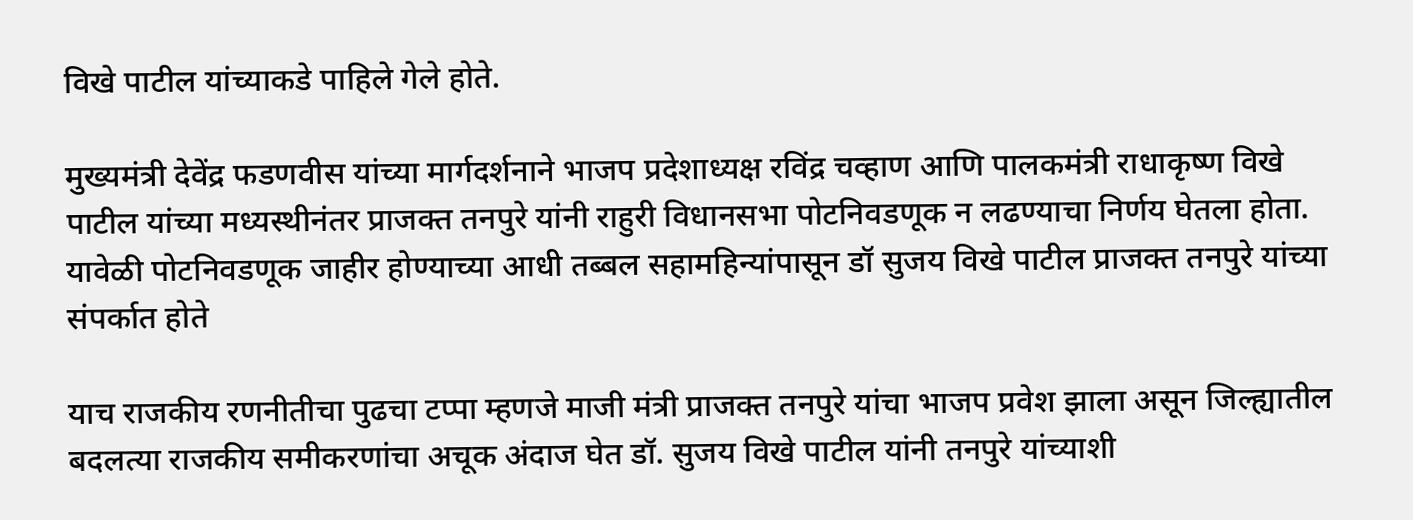विखे पाटील यांच्याकडे पाहिले गेले होते.

मुख्यमंत्री देवेंद्र फडणवीस यांच्या मार्गदर्शनाने भाजप प्रदेशाध्यक्ष रविंद्र चव्हाण आणि पालकमंत्री राधाकृष्ण विखे पाटील यांच्या मध्यस्थीनंतर प्राजक्त तनपुरे यांनी राहुरी विधानसभा पोटनिवडणूक न लढण्याचा निर्णय घेतला होता. यावेळी पोटनिवडणूक जाहीर होण्याच्या आधी तब्बल सहामहिन्यांपासून डॉ सुजय विखे पाटील प्राजक्त तनपुरे यांच्या संपर्कात होते

याच राजकीय रणनीतीचा पुढचा टप्पा म्हणजे माजी मंत्री प्राजक्त तनपुरे यांचा भाजप प्रवेश झाला असून जिल्ह्यातील बदलत्या राजकीय समीकरणांचा अचूक अंदाज घेत डॉ. सुजय विखे पाटील यांनी तनपुरे यांच्याशी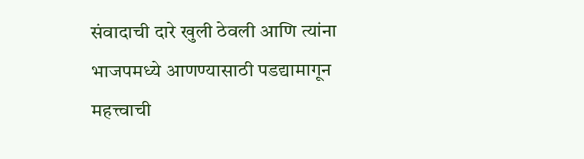संवादाची दारे खुली ठेवली आणि त्यांना भाजपमध्ये आणण्यासाठी पडद्यामागून महत्त्वाची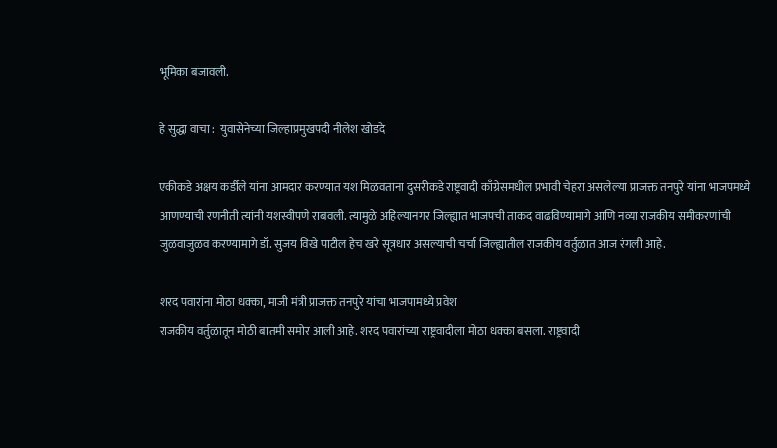भूमिका बजावली.

हे सुद्धा वाचा :  युवासेनेच्या जिल्हाप्रमुखपदी नीलेश खोडदे

एकीकडे अक्षय कर्डीले यांना आमदार करण्यात यश मिळवताना दुसरीकडे राष्ट्रवादी काँग्रेसमधील प्रभावी चेहरा असलेल्या प्राजक्त तनपुरे यांना भाजपमध्ये आणण्याची रणनीती त्यांनी यशस्वीपणे राबवली. त्यामुळे अहिल्यानगर जिल्ह्यात भाजपची ताकद वाढविण्यामागे आणि नव्या राजकीय समीकरणांची जुळवाजुळव करण्यामागे डॉ. सुजय विखे पाटील हेच खरे सूत्रधार असल्याची चर्चा जिल्ह्यातील राजकीय वर्तुळात आज रंगली आहे.

शरद पवारांना मोठा धक्का, माजी मंत्री प्राजक्त तनपुरे यांचा भाजपामध्ये प्रवेश
राजकीय वर्तुळातून मोठी बातमी समोर आली आहे. शरद पवारांच्या राष्ट्रवादीला मोठा धक्का बसला. राष्ट्रवादी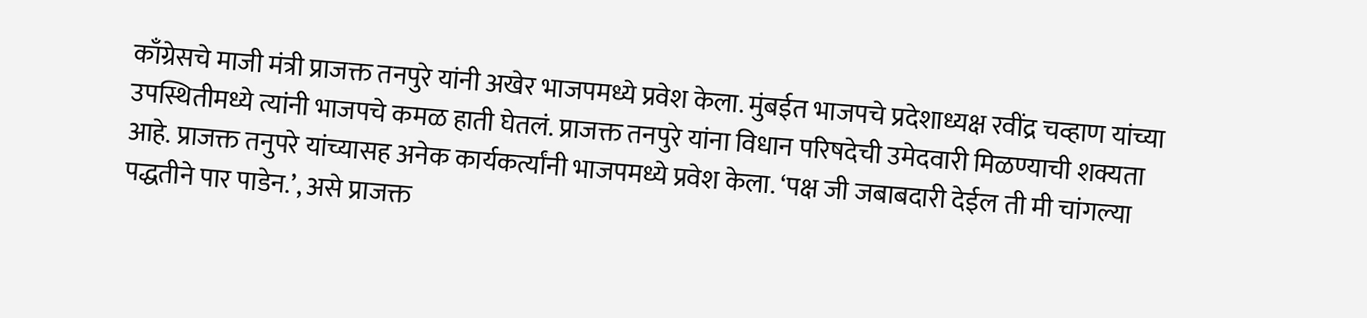काँग्रेसचे माजी मंत्री प्राजक्त तनपुरे यांनी अखेर भाजपमध्ये प्रवेश केला. मुंबईत भाजपचे प्रदेशाध्यक्ष रवींद्र चव्हाण यांच्या उपस्थितीमध्ये त्यांनी भाजपचे कमळ हाती घेतलं. प्राजक्त तनपुरे यांना विधान परिषदेची उमेदवारी मिळण्याची शक्यता आहे. प्राजक्त तनुपरे यांच्यासह अनेक कार्यकर्त्यांनी भाजपमध्ये प्रवेश केला. ‘पक्ष जी जबाबदारी देईल ती मी चांगल्या पद्धतीने पार पाडेन.’, असे प्राजक्त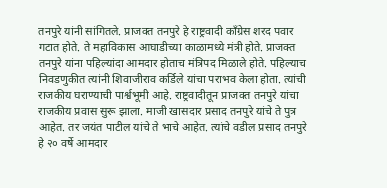तनपुरे यांनी सांगितले. प्राजक्त तनपुरे हे राष्ट्रवादी काँग्रेस शरद पवार गटात होते. ते महाविकास आघाडीच्या काळामध्ये मंत्री होते. प्राजक्त तनपुरे यांना पहिल्यांदा आमदार होताच मंत्रिपद मिळाले होते. पहिल्याच निवडणुकीत त्यांनी शिवाजीराव कर्डिले यांचा पराभव केला होता. त्यांची राजकीय घराण्याची पार्श्वभूमी आहे. राष्ट्रवादीतून प्राजक्त तनपुरे यांचा राजकीय प्रवास सुरू झाला. माजी खासदार प्रसाद तनपुरे यांचे ते पुत्र आहेत. तर जयंत पाटील यांचे ते भाचे आहेत. त्यांचे वडील प्रसाद तनपुरे हे २० वर्षे आमदार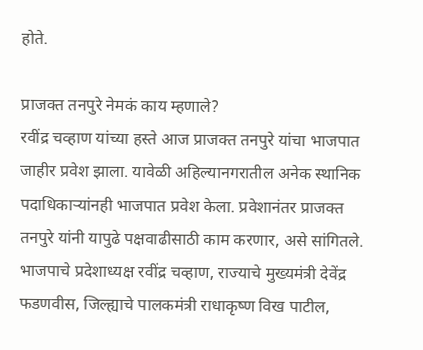होते.

प्राजक्त तनपुरे नेमकं काय म्हणाले?
रवींद्र चव्हाण यांच्या हस्ते आज प्राजक्त तनपुरे यांचा भाजपात जाहीर प्रवेश झाला. यावेळी अहिल्यानगरातील अनेक स्थानिक पदाधिकाऱ्यांनही भाजपात प्रवेश केला. प्रवेशानंतर प्राजक्त तनपुरे यांनी यापुढे पक्षवाढीसाठी काम करणार, असे सांगितले. भाजपाचे प्रदेशाध्यक्ष रवींद्र चव्हाण, राज्याचे मुख्यमंत्री देवेंद्र फडणवीस, जिल्ह्याचे पालकमंत्री राधाकृष्ण विख पाटील,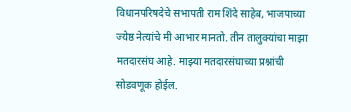विधानपरिषदेचे सभापती राम शिंदे साहेब, भाजपाच्या ज्येष्ठ नेत्यांचे मी आभार मानतो. तीन तालुक्यांचा माझा मतदारसंघ आहे. माझ्या मतदारसंघाच्या प्रश्नांची सोडवणूक होईल.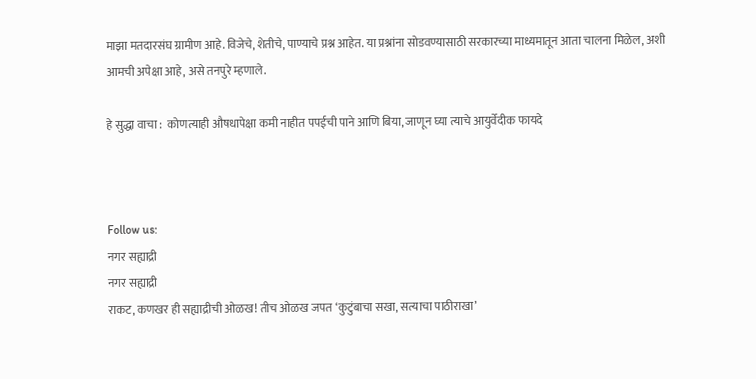माझा मतदारसंघ ग्रामीण आहे. विजेचे, शेतीचे, पाण्याचे प्रश्न आहेत. या प्रश्नांना सोडवण्यासाठी सरकारच्या माध्यमातून आता चालना मिळेल, अशी आमची अपेक्षा आहे, असे तनपुरे म्हणाले.

हे सुद्धा वाचा :  कोणत्याही औषधापेक्षा कमी नाहीत पपईची पाने आणि बिया, जाणून घ्या त्याचे आयुर्वेदीक फायदे



Follow us:
नगर सह्याद्री
नगर सह्याद्री
राकट, कणखर ही सह्याद्रीची ओळख! तीच ओळख जपत ‘कुटुंबाचा सखा, सत्याचा पाठीराखा’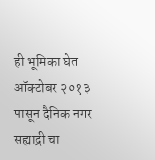ही भूमिका घेत ऑक्टोबर २०१३ पासून दैनिक नगर सह्याद्री चा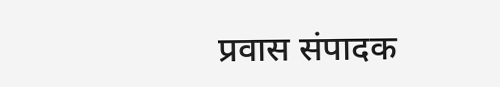प्रवास संपादक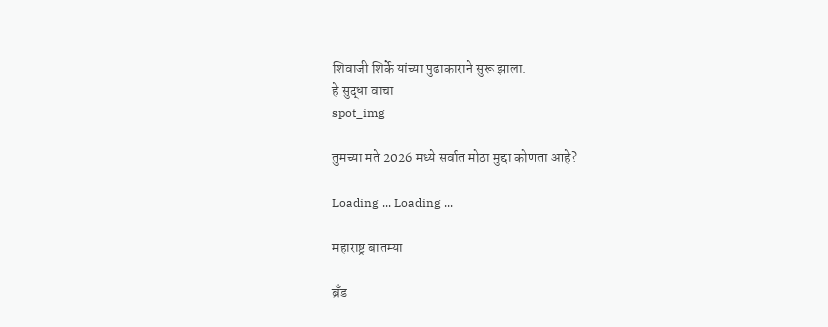शिवाजी शिर्के यांच्या पुढाकाराने सुरू झाला.
हे सुद्धा वाचा
spot_img

तुमच्या मते 2026 मध्ये सर्वात मोठा मुद्दा कोणता आहे?

Loading ... Loading ...

महाराष्ट्र बातम्या

ब्रँड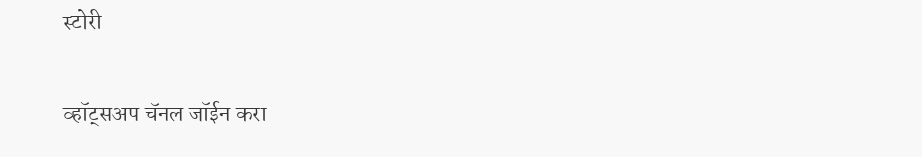स्टोरी

व्हॉट्सअप चॅनल जॉईन करा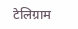टेलिग्राम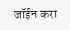जॉईन करा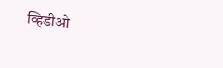व्हिडीओ